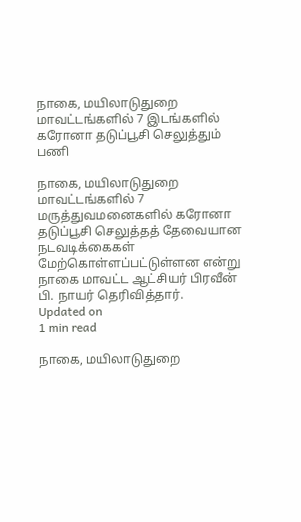நாகை, மயிலாடுதுறை மாவட்டங்களில் 7 இடங்களில் கரோனா தடுப்பூசி செலுத்தும் பணி

நாகை, மயிலாடுதுறை மாவட்டங்களில் 7 மருத்துவமனைகளில் கரோனா தடுப்பூசி செலுத்தத் தேவையான நடவடிக்கைகள் மேற்கொள்ளப்பட்டுள்ளன என்று நாகை மாவட்ட ஆட்சியர் பிரவீன் பி. நாயர் தெரிவித்தார்.
Updated on
1 min read

நாகை, மயிலாடுதுறை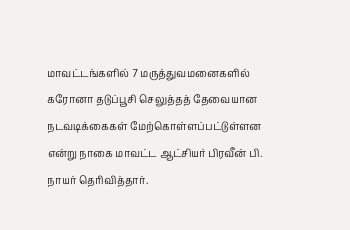மாவட்டங்களில் 7 மருத்துவமனைகளில் கரோனா தடுப்பூசி செலுத்தத் தேவையான நடவடிக்கைகள் மேற்கொள்ளப்பட்டுள்ளன என்று நாகை மாவட்ட ஆட்சியர் பிரவீன் பி. நாயர் தெரிவித்தார்.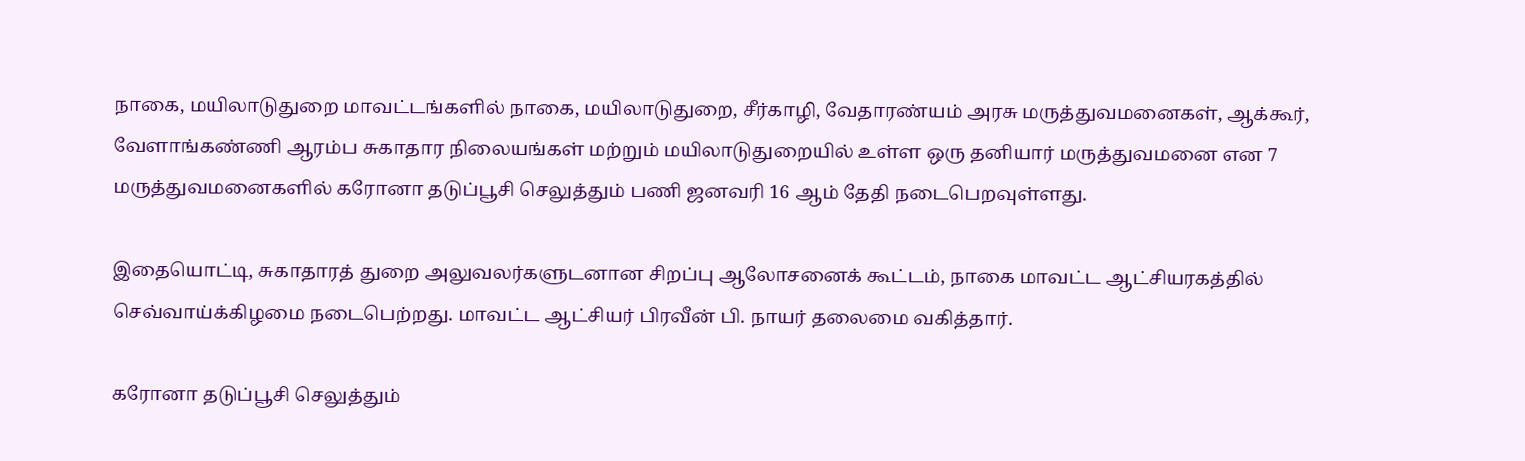நாகை, மயிலாடுதுறை மாவட்டங்களில் நாகை, மயிலாடுதுறை, சீர்காழி, வேதாரண்யம் அரசு மருத்துவமனைகள், ஆக்கூர், வேளாங்கண்ணி ஆரம்ப சுகாதார நிலையங்கள் மற்றும் மயிலாடுதுறையில் உள்ள ஒரு தனியார் மருத்துவமனை என 7 மருத்துவமனைகளில் கரோனா தடுப்பூசி செலுத்தும் பணி ஜனவரி 16 ஆம் தேதி நடைபெறவுள்ளது.

இதையொட்டி, சுகாதாரத் துறை அலுவலர்களுடனான சிறப்பு ஆலோசனைக் கூட்டம், நாகை மாவட்ட ஆட்சியரகத்தில் செவ்வாய்க்கிழமை நடைபெற்றது. மாவட்ட ஆட்சியர் பிரவீன் பி. நாயர் தலைமை வகித்தார்.

கரோனா தடுப்பூசி செலுத்தும்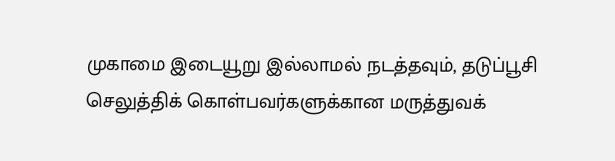முகாமை இடையூறு இல்லாமல் நடத்தவும், தடுப்பூசி செலுத்திக் கொள்பவர்களுக்கான மருத்துவக்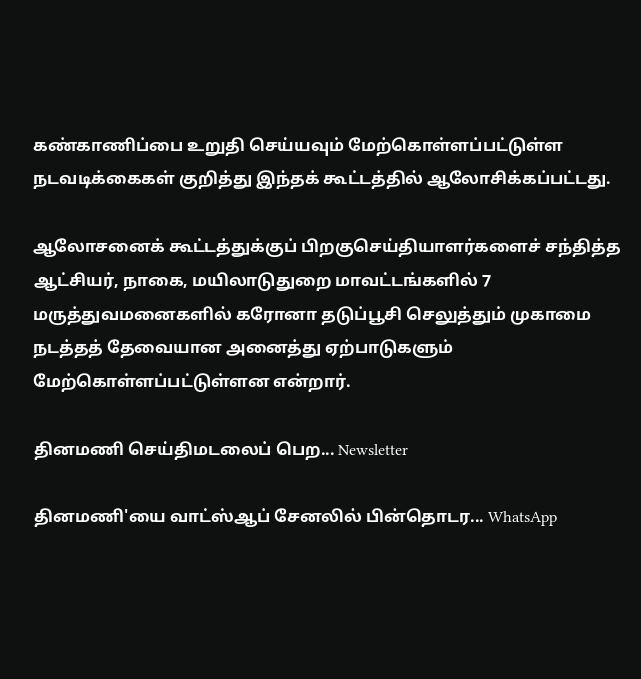கண்காணிப்பை உறுதி செய்யவும் மேற்கொள்ளப்பட்டுள்ள நடவடிக்கைகள் குறித்து இந்தக் கூட்டத்தில் ஆலோசிக்கப்பட்டது.

ஆலோசனைக் கூட்டத்துக்குப் பிறகுசெய்தியாளர்களைச் சந்தித்த ஆட்சியர், நாகை, மயிலாடுதுறை மாவட்டங்களில் 7 மருத்துவமனைகளில் கரோனா தடுப்பூசி செலுத்தும் முகாமை நடத்தத் தேவையான அனைத்து ஏற்பாடுகளும் மேற்கொள்ளப்பட்டுள்ளன என்றார்.

தினமணி செய்திமடலைப் பெற... Newsletter

தினமணி'யை வாட்ஸ்ஆப் சேனலில் பின்தொடர... WhatsApp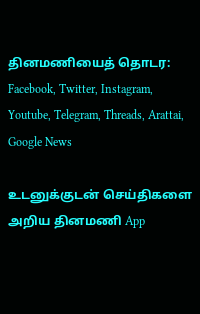தினமணியைத் தொடர: Facebook, Twitter, Instagram, Youtube, Telegram, Threads, Arattai, Google News

உடனுக்குடன் செய்திகளை அறிய தினமணி App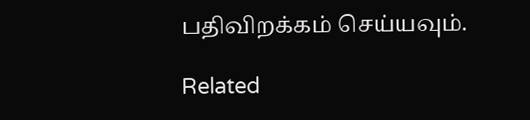பதிவிறக்கம் செய்யவும்.

Related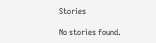Stories

No stories found.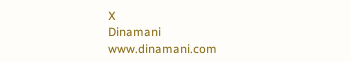X
Dinamani
www.dinamani.com